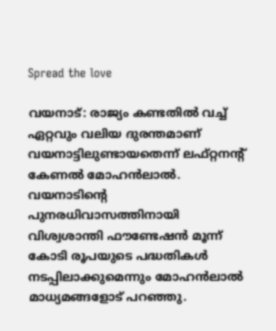Spread the love

വയനാട്: രാജ്യം കണ്ടതിൽ വച്ച് ഏറ്റവും വലിയ ദുരന്തമാണ് വയനാട്ടിലുണ്ടായതെന്ന് ലഫ്റ്റനന്റ് കേണൽ‌ മോഹൻലാൽ. വയനാടിന്റെ പുനരധിവാസത്തിനായി വിശ്വശാന്തി ഫൗണ്ടേഷൻ മൂന്ന് കോടി രൂപയുടെ പദ്ധതികൾ നടപ്പിലാക്കുമെന്നും മോഹൻലാൽ മാധ്യമങ്ങളോട് പറഞ്ഞു.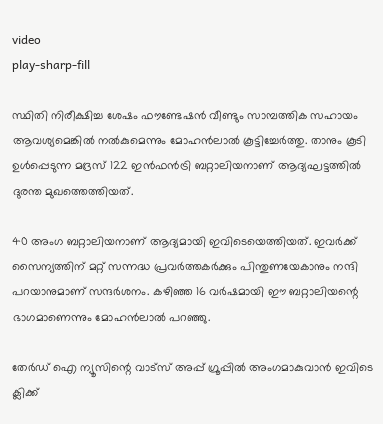video
play-sharp-fill

സ്ഥിതി നിരീക്ഷിച്ച ശേഷം ഫൗണ്ടേഷൻ വീണ്ടും സാമ്പത്തിക സഹായം ആവശ്യമെങ്കിൽ നൽകുമെന്നും മോഹൻലാൽ കൂട്ടിച്ചേർത്തു. താനും കൂടി ഉൾപ്പെടുന്ന മദ്രസ് 122 ഇൻഫൻട്രി ബറ്റാലിയനാണ് ആദ്യഘട്ടത്തിൽ ദുരന്ത മുഖത്തെത്തിയത്.

40 അംഗ ബറ്റാലിയനാണ് ആദ്യമായി ഇവിടെയെത്തിയത്. ഇവർക്ക് സൈന്യത്തിന് മറ്റ് സന്നദ്ധ പ്രവർത്തകർക്കും പിന്തുണയേകാനും നന്ദി പറയാനുമാണ് സന്ദർശനം. കഴിഞ്ഞ 16 വർഷമായി ഈ ബറ്റാലിയന്റെ ഭാഗമാണെന്നും മോഹൻലാൽ‌ പറഞ്ഞു.

തേർഡ് ഐ ന്യൂസിന്റെ വാട്സ് അപ്പ് ഗ്രൂപ്പിൽ അംഗമാകുവാൻ ഇവിടെ ക്ലിക്ക്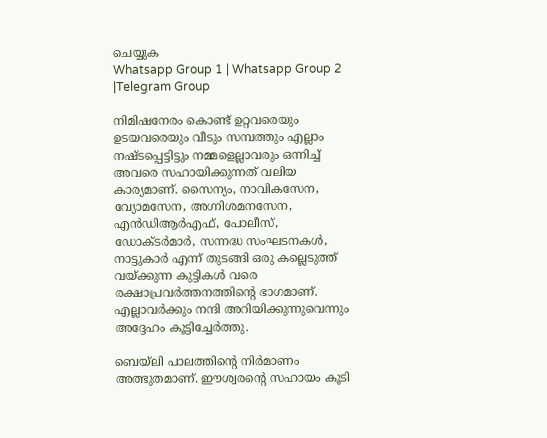ചെയ്യുക
Whatsapp Group 1 | Whatsapp Group 2 |Telegram Group

നിമിഷനേരം കൊണ്ട് ഉറ്റവരെയും ഉടയവരെയും വീടും സമ്പത്തും എല്ലാം നഷ്ടപ്പെട്ടിട്ടും നമ്മളെല്ലാവരും ഒന്നിച്ച് അവരെ സഹായിക്കുന്നത് വലിയ കാര്യമാണ്. സൈന്യം, നാവികസേന, വ്യോമസേന, അഗ്നിശമനസേന, എൻഡിആർഎഫ്, പോലീസ്, ഡോക്ടർമാർ, സന്നദ്ധ സംഘടനകൾ, നാട്ടുകാർ എന്ന് തുടങ്ങി ഒരു കല്ലെടുത്ത് വയ്‌ക്കുന്ന കുട്ടികൾ വരെ രക്ഷാപ്രവർത്തനത്തിന്റെ ഭാഗമാണ്. എല്ലാവർ‌ക്കും നന്ദി അറിയിക്കുന്നുവെന്നും അദ്ദേഹം കൂട്ടിച്ചേർത്തു.

ബെയ്ലി പാലത്തിന്റെ നിർമാണം അത്ഭുതമാണ്. ഈശ്വരന്റെ സഹായം കൂടി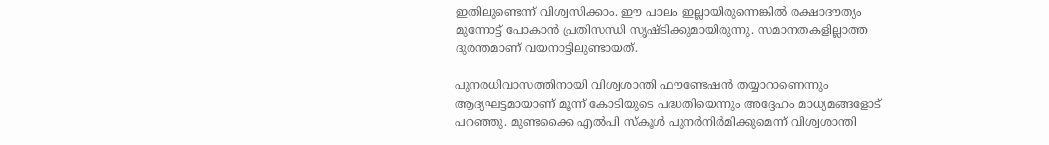ഇതിലുണ്ടെന്ന് വിശ്വസിക്കാം. ഈ പാലം ഇല്ലായിരുന്നെങ്കിൽ രക്ഷാദൗത്യം മുന്നോട്ട് പോകാൻ പ്രതിസന്ധി സൃഷ്ടിക്കുമായിരുന്നു. സമാനതകളില്ലാത്ത ദുരന്തമാണ് വയനാട്ടിലുണ്ടായത്.

പുനരധിവാസത്തിനായി വിശ്വശാന്തി ഫൗണ്ടേഷൻ തയ്യാറാണെന്നും ആദ്യഘട്ടമായാണ് മൂന്ന് കോടിയുടെ പദ്ധതിയെന്നും അദ്ദേഹം മാധ്യമങ്ങളോട് പറഞ്ഞു. മുണ്ടക്കൈ എൽപി സ്കൂൾ പുനർനിർമിക്കുമെന്ന് വിശ്വശാന്തി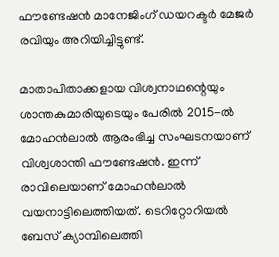ഫൗണ്ടേഷൻ മാനേജിംഗ് ‍ഡയറക്ടർ മേജർ രവിയും അറിയിച്ചിട്ടുണ്ട്.

മാതാപിതാക്കളായ വിശ്വനാഥന്റെയും ശാന്തകുമാരിയുടെയും പേരിൽ 2015-ൽ മോഹൻലാൽ ആരംഭിച്ച സംഘടനയാണ് വിശ്വശാന്തി ഫൗണ്ടേഷൻ. ഇന്ന് രാവിലെയാണ് മോഹൻലാൽ വയനാട്ടിലെത്തിയത്. ടെറിറ്റോറിയൽ ബേസ് ക്യാമ്പിലെത്തി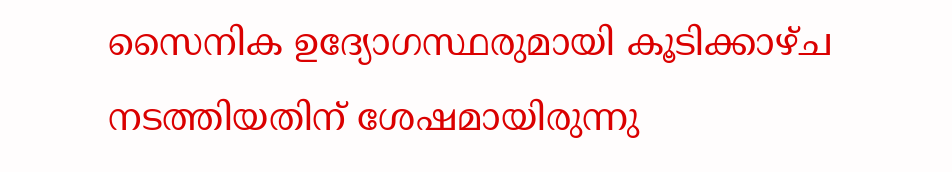സൈനിക ഉദ്യോഗസ്ഥരുമായി കൂടിക്കാഴ്ച നടത്തിയതിന് ശേഷമായിരുന്നു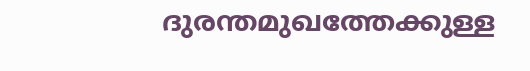ദുരന്തമുഖത്തേക്കുള്ള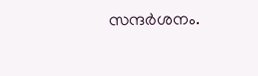സന്ദർശനം.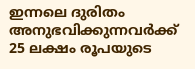ഇന്നലെ ദുരിതം അനുഭവിക്കുന്നവർക്ക് 25 ലക്ഷം രൂപയുടെ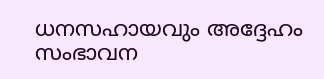ധനസഹായവും അദ്ദേഹം സംഭാവന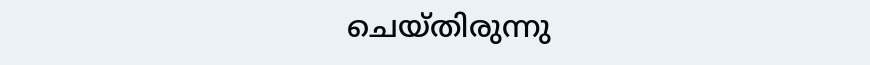ചെയ്തിരുന്നു